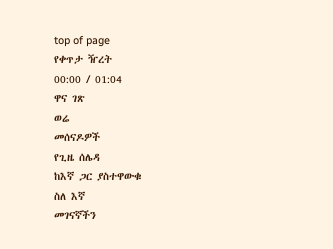top of page
የቀጥታ ዥረት
00:00 / 01:04
ዋና ገጽ
ወሬ
መሰናዶዎች
የጊዜ ሰሌዳ
ከእኛ ጋር ያስተዋውቁ
ስለ እኛ
መገናኛችን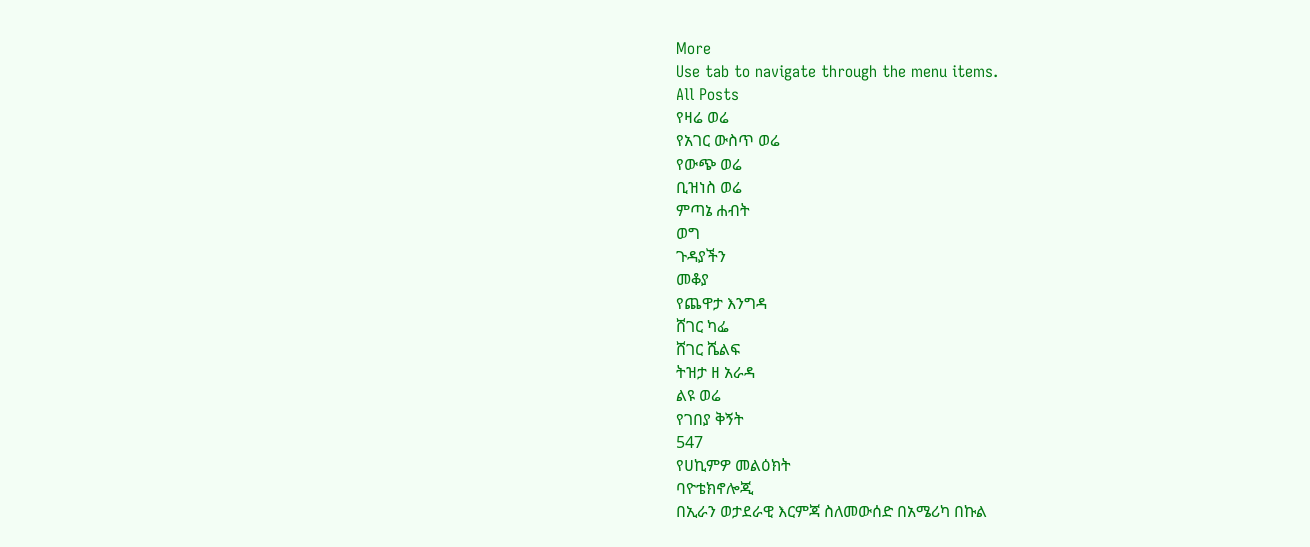More
Use tab to navigate through the menu items.
All Posts
የዛሬ ወሬ
የአገር ውስጥ ወሬ
የውጭ ወሬ
ቢዝነስ ወሬ
ምጣኔ ሐብት
ወግ
ጉዳያችን
መቆያ
የጨዋታ እንግዳ
ሸገር ካፌ
ሸገር ሼልፍ
ትዝታ ዘ አራዳ
ልዩ ወሬ
የገበያ ቅኝት
547
የሀኪምዎ መልዕክት
ባዮቴክኖሎጂ
በኢራን ወታደራዊ እርምጃ ስለመውሰድ በአሜሪካ በኩል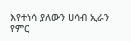እየተነሳ ያለውን ሀሳብ ኢራን የምር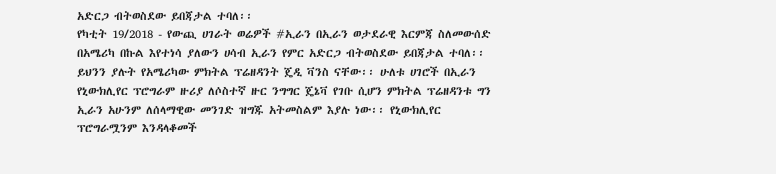አድርጋ ብትወስደው ይበጃታል ተባለ፡፡
የካቲት 19/2018 - የውጪ ሀገራት ወሬዎች #ኢራን በኢራን ወታደራዊ እርምጃ ስለመውሰድ በአሜሪካ በኩል እየተነሳ ያለውን ሀሳብ ኢራን የምር አድርጋ ብትወስደው ይበጃታል ተባለ፡፡ ይህንን ያሉት የአሜሪካው ምክትል ፕሬዘዳንት ጄዲ ቫንስ ናቸው፡፡ ሁለቱ ሀገሮች በኢራን የኒውክሊየር ፕሮግራም ዙሪያ ለሶስተኛ ዙር ንግግር ጄኔቫ የገቡ ሲሆን ምክትል ፕሬዘዳንቱ ግን ኢራን አሁንም ለሰላማዊው መንገድ ዝግጁ አትመስልም እያሉ ነው፡፡ የኒውክሊየር ፕሮግራሟንም እንዳላቆመች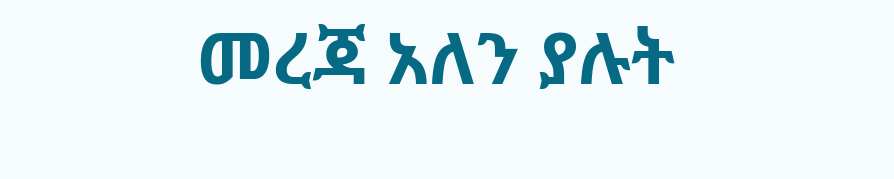መረጃ አለን ያሉት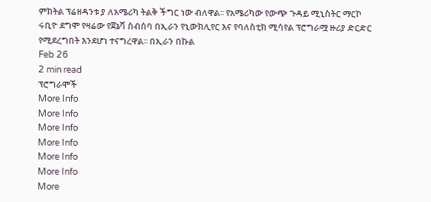ምክትል ፕሬዘዳንቱ ያ ለአሜሪካ ትልቅ ችግር ነው ብለዋል፡፡ የአሜሪካው የውጭ ጉዳይ ሚኒስትር ማርኮ ሩቢዮ ደግሞ የዛሬው የጀኔቫ ስብሰባ በኢራን የኒውክሊየር እና የባለስቲክ ሚሳየል ፕሮግራሟ ዙሪያ ድርድር የሚደረግበት እንደሆነ ተናግረዋል፡፡ በኢራን በኩል
Feb 26
2 min read
ፕሮግራሞች
More Info
More Info
More Info
More Info
More Info
More Info
More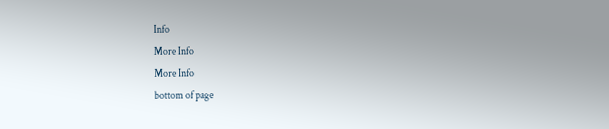Info
More Info
More Info
bottom of page